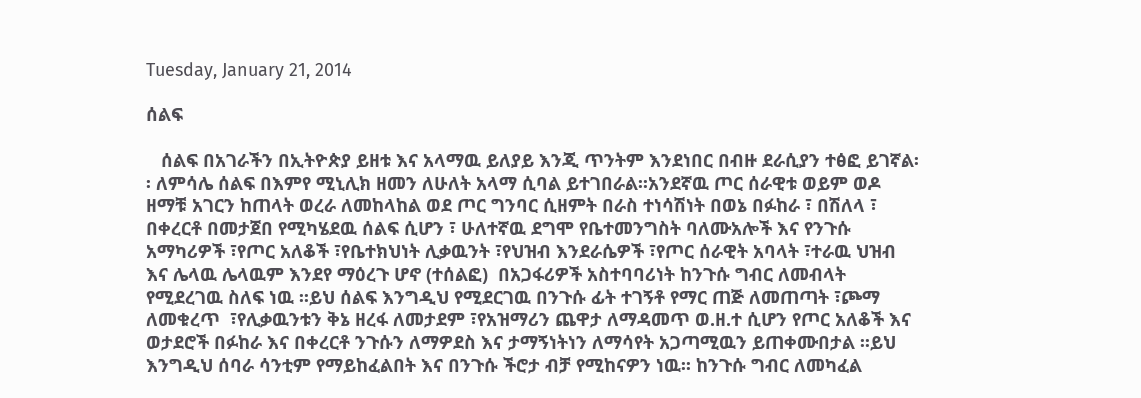Tuesday, January 21, 2014

ሰልፍ

   ሰልፍ በአገራችን በኢትዮጵያ ይዘቱ እና አላማዉ ይለያይ እንጂ ጥንትም እንደነበር በብዙ ደራሲያን ተፅፎ ይገኛል፡፡ ለምሳሌ ሰልፍ በእምየ ሚኒሊክ ዘመን ለሁለት አላማ ሲባል ይተገበራል፡፡አንደኛዉ ጦር ሰራዊቱ ወይም ወዶ ዘማቹ አገርን ከጠላት ወረራ ለመከላከል ወደ ጦር ግንባር ሲዘምት በራስ ተነሳሽነት በወኔ በፉከራ ፣ በሽለላ ፣ በቀረርቶ በመታጀበ የሚካሄደዉ ሰልፍ ሲሆን ፣ ሁለተኛዉ ደግሞ የቤተመንግስት ባለሙአሎች እና የንጉሱ አማካሪዎች ፣የጦር አለቆች ፣የቤተክህነት ሊቃዉንት ፣የህዝብ እንደራሴዎች ፣የጦር ሰራዊት አባላት ፣ተራዉ ህዝብ እና ሌላዉ ሌላዉም እንደየ ማዕረጉ ሆኖ (ተሰልፎ)  በአጋፋሪዎች አስተባባሪነት ከንጉሱ ግብር ለመብላት የሚደረገዉ ስለፍ ነዉ ፡፡ይህ ሰልፍ እንግዲህ የሚደርገዉ በንጉሱ ፊት ተገኝቶ የማር ጠጅ ለመጠጣት ፣ጮማ ለመቁረጥ  ፣የሊቃዉንቱን ቅኔ ዘረፋ ለመታደም ፣የአዝማሪን ጨዋታ ለማዳመጥ ወ.ዘ.ተ ሲሆን የጦር አለቆች እና ወታደሮች በፉከራ እና በቀረርቶ ንጉሱን ለማዎደስ እና ታማኝነትነን ለማሳየት አጋጣሚዉን ይጠቀሙበታል ፡፡ይህ እንግዲህ ሰባራ ሳንቲም የማይከፈልበት እና በንጉሱ ችሮታ ብቻ የሚከናዎን ነዉ፡፡ ከንጉሱ ግብር ለመካፈል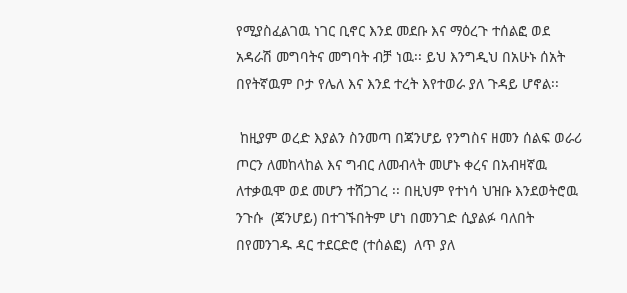የሚያስፈልገዉ ነገር ቢኖር እንደ መደቡ እና ማዕረጉ ተሰልፎ ወደ አዳራሽ መግባትና መግባት ብቻ ነዉ፡፡ ይህ እንግዲህ በአሁኑ ሰአት በየትኛዉም ቦታ የሌለ እና እንደ ተረት እየተወራ ያለ ጉዳይ ሆኖል፡፡

 ከዚያም ወረድ እያልን ስንመጣ በጃንሆይ የንግስና ዘመን ሰልፍ ወራሪ ጦርን ለመከላከል እና ግብር ለመብላት መሆኑ ቀረና በአብዛኛዉ ለተቃዉሞ ወደ መሆን ተሸጋገረ ፡፡ በዚህም የተነሳ ህዝቡ እንደወትሮዉ ንጉሱ  (ጃንሆይ) በተገኙበትም ሆነ በመንገድ ሲያልፉ ባለበት በየመንገዱ ዳር ተደርድሮ (ተሰልፎ)  ለጥ ያለ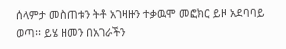ሰላምታ መስጠቱን ትቶ አገዛዙን ተቃዉሞ መፎክር ይዞ አደባባይ ወጣ፡፡ ይሄ ዘመን በአገራችን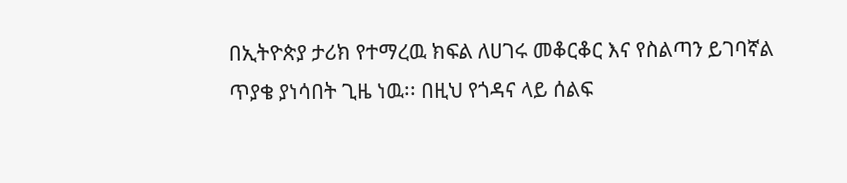በኢትዮጵያ ታሪክ የተማረዉ ክፍል ለሀገሩ መቆርቆር እና የስልጣን ይገባኛል ጥያቄ ያነሳበት ጊዜ ነዉ፡፡ በዚህ የጎዳና ላይ ሰልፍ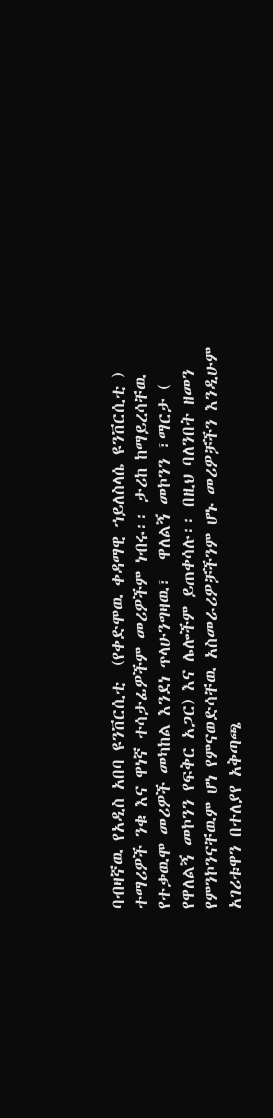ባብዛኛዉ የአዲስ አበባ ዩንቨርሲቲ  (የቀድሞዉ ቀዳማዊ ኀይለስላሴ ዩንቨርሲቲ ) ተማሪዎች ንቁ እና ዋነኛ ተሳታፊዎችም መሪዎችም ነብሩ፡፡ ታሪከ ከማይረሳቸዉ የተቃዉሞ መሪዎች መካከል እንደነ ጥላሁንግዛዉ፣  ዋለልኝ መኮንን ፣ማርታ ( የዋለልኝ መኮንን የፍቅር አጋር) እና ሌሎችም ይጠቀሳሉ፡፡ በዚህ ባለንበት ዘመን የምንኮንናቸዉም ሆነ የምናወድሳቸዉ አስመራሪዎቻችንም ሆኑ መሪዎቻችን እንዲሁም አገሪቱዋን በተለያየ አቅጣጫ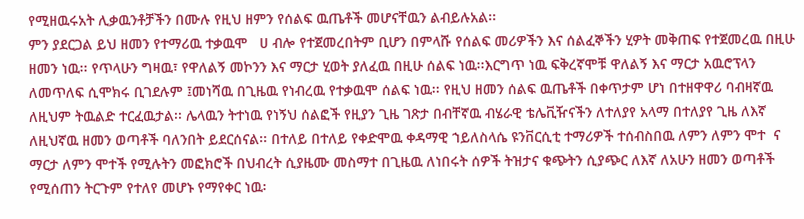የሚዘዉሩአት ሊቃዉንቶቻችን በሙሉ የዚህ ዘምን የሰልፍ ዉጤቶች መሆናቸዉን ልብይሉአል፡፡
ምን ያደርጋል ይህ ዘመን የተማሪዉ ተቃዉሞ   ሀ ብሎ የተጀመረበትም ቢሆን በምላሹ የሰልፍ መሪዎችን እና ሰልፈኞችን ሂዎት መቅጠፍ የተጀመረዉ በዚሁ ዘመን ነዉ፡፡ የጥላሁን ግዛዉ፣ የዋለልኝ መኮንን እና ማርታ ሂወት ያለፈዉ በዚሁ ሰልፍ ነዉ፡፡እርግጥ ነዉ ፍቅረኛሞቹ ዋለልኝ እና ማርታ አዉሮፕላን ለመጥለፍ ሲሞክሩ ቢገደሉም ፤መነሻዉ በጊዜዉ የነብረዉ የተቃዉሞ ሰልፍ ነዉ፡፡ የዚህ ዘመን ሰልፍ ዉጤቶች በቀጥታም ሆነ በተዘዋዋሪ ባብዛኛዉ ለዚህም ትዉልድ ተርፈዉታል፡፡ ሌላዉን ትተነዉ የነኝህ ሰልፎች የዚያን ጊዜ ገጽታ በብቸኛዉ ብሄራዊ ቴሌቪዥናችን ለተለያየ አላማ በተለያየ ጊዜ ለእኛ ለዚህኛዉ ዘመን ወጣቶች ባለንበት ይደርሰናል፡፡ በተለይ በተለይ የቀድሞዉ ቀዳማዊ ኀይለስላሴ ዩንቨርሲቲ ተማሪዎች ተሰብስበዉ ለምን ለምን ሞተ  ና ማርታ ለምን ሞተች የሚሉትን መፎክሮች በህብረት ሲያዜሙ መስማተ በጊዜዉ ለነበሩት ሰዎች ትዝታና ቁጭትን ሲያጭር ለእኛ ለአሁን ዘመን ወጣቶች የሚሰጠን ትርጉም የተለየ መሆኑ የማየቀር ነዉ፡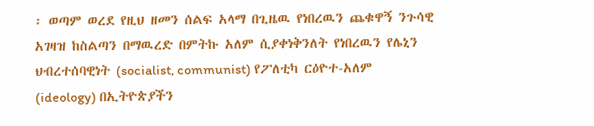፡ ወጣም ወረደ የዚህ ዘመን ሰልፍ አላማ በጊዜዉ የነበረዉን ጨቁዋኝ ንጉሳዊ አገዛዝ ከስልጣን በማዉረድ በምትኩ አለም ሲያቀነቅንለት የነበረዉን የሌኒን ህብረተሰባዊነት (socialist, communist) የፖለቲካ ርዕዮተ-አለም (ideology) በኢትዮጵያችን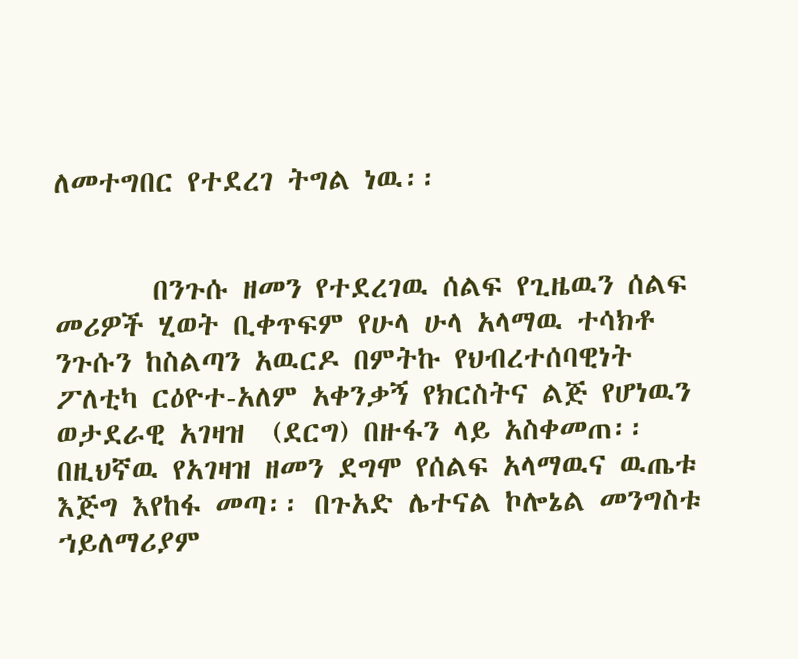ለመተግበር የተደረገ ትግል ነዉ፡፡


       በንጉሱ ዘመን የተደረገዉ ሰልፍ የጊዜዉን ሰልፍ መሪዎች ሂወት ቢቀጥፍም የሁላ ሁላ አላማዉ ተሳክቶ ንጉሱን ከስልጣን አዉርዶ በምትኩ የህብረተሰባዊነት ፖለቲካ ርዕዮተ-አለም አቀንቃኝ የክርስትና ልጅ የሆነዉን ወታደራዊ አገዛዝ  (ደርግ) በዙፋን ላይ አስቀመጠ፡፡ በዚህኛዉ የአገዛዝ ዘመን ደግሞ የሰልፍ አላማዉና ዉጤቱ እጅግ እየከፋ መጣ፡፡ በጉአድ ሌተናል ኮሎኔል መንግስቱ ኀይለማሪያም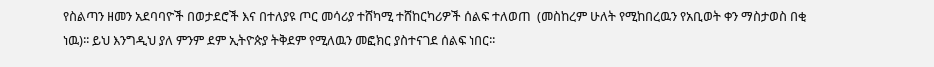የስልጣን ዘመን አደባባዮች በወታደሮች እና በተለያዩ ጦር መሳሪያ ተሸካሚ ተሸከርካሪዎች ሰልፍ ተለወጠ  (መስከረም ሁለት የሚከበረዉን የአቢወት ቀን ማስታወስ በቂ ነዉ)፡፡ ይህ እንግዲህ ያለ ምንም ደም ኢትዮጵያ ትቅደም የሚለዉን መፎክር ያስተናገደ ሰልፍ ነበር፡፡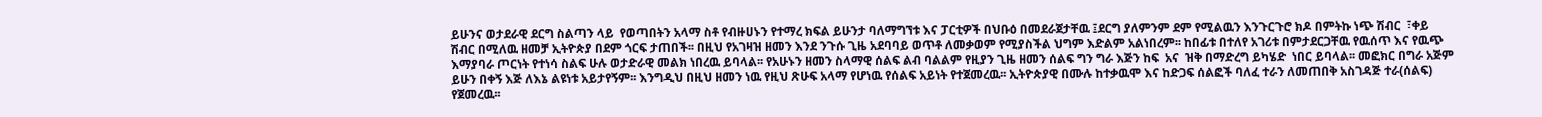ይሁንና ወታደራዊ ደርግ ስልጣን ላይ  የወጣበትን አላማ ስቶ የብዙሀኑን የተማረ ክፍል ይሁንታ ባለማግኘቱ እና ፓርቲዎች በህቡዕ በመደራጀታቸዉ ፤ደርግ ያለምንም ደም የሚልዉን እንጉርጉሮ ክዶ በምትኩ ነጭ ሽብር  ፣ቀይ ሽብር በሚለዉ ዘመቻ ኢትዮጵያ በደም ጎርፍ ታጠበች፡፡ በዚህ የአገዛዝ ዘመን እንደ ንጉሱ ጊዜ አደባባይ ወጥቶ ለመቃወም የሚያስችል ህግም እድልም አልነበረም፡፡ ከበፊቱ በተለየ አገሪቱ በምታደርጋቸዉ የዉሰጥ እና የዉጭ እማያባራ ጦርነት የተነሳ ስልፍ ሁሉ ወታድራዊ መልክ ነበረዉ ይባላል፡፡ የአሁኑን ዘመን ስላማዊ ሰልፍ ልብ ባልልም የዚያን ጊዜ ዘመን ሰልፍ ግን ግራ እጅን ከፍ  አና  ዝቅ በማድረግ ይካሄድ  ነበር ይባላል፡፡ መፎክር በግራ አጅም ይሁን በቀኝ እጅ ለእኔ ልዩነቱ አይታየኝም፡፡ እንግዲህ በዚህ ዘመን ነዉ የዚህ ጽሁፍ አላማ የሆነዉ የሰልፍ አይነት የተጀመረዉ፡፡ ኢትዮጵያዊ በሙሉ ከተቃዉሞ እና ከድጋፍ ሰልፎች ባለፈ ተራን ለመጠበቅ አስገዳጅ ተራ(ሰልፍ) የጀመረዉ፡፡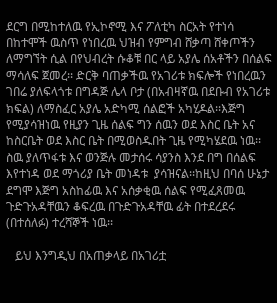ደርግ በሚከተለዉ የኢኮኖሚ እና ፖለቲካ ስርአት የተነሳ በከተሞች ዉስጥ የነበረዉ ህዝብ የምግብ ሸቃጣ ሸቀጦችን ለማግኘት ሲል በየህብረት ሱቆቹ በር ላይ አያሌ ሰአቶችን በሰልፍ ማሳለፍ ጀመረ፡፡ ድርቅ ባጠቃችዉ የአገሪቱ ክፍሎች የነበረዉን ገበሬ ያለፍላጎቱ በግዳጅ ሌላ ቦታ (በአብዛኛዉ በደቡብ የአገሪቱ ክፍል) ለማስፈር አያሌ አድካሚ ሰልፎች አካሂዶል፡፡እጅግ የሚያሳዝነዉ የዚያን ጊዜ ሰልፍ ግን ሰዉን ወደ እስር ቤት አና ከስርቤት ወደ እስር ቤት በሚወስዱበት ጊዜ የሚካሄደዉ ነዉ፡፡ስዉ ያለጥፋቱ እና ወንጅሉ መታሰሩ ሳያንስ እንደ በግ በሰልፍ እየተነዳ ወደ ማጎሪያ ቤት መነዳቱ  ያሳዝናል፡፡ከዚህ በባሰ ሁኔታ ደግሞ እጅግ አስከፊዉ እና አሰቃቂዉ ሰልፍ የሚፈጸመዉ ጉድጉአዳቸዉን ቆፍረዉ በጉድጉአዳቸዉ ፊት በተደረደሩ  (በተሰለፉ) ተረሻኞች ነዉ፡፡

   ይህ እንግዲህ በአጠቃላይ በአገሪቷ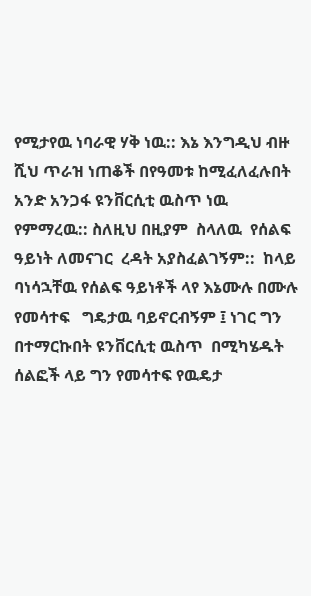የሚታየዉ ነባራዊ ሃቅ ነዉ:: እኔ እንግዲህ ብዙ ሺህ ጥራዝ ነጠቆች በየዓመቱ ከሚፈለፈሉበት አንድ አንጋፋ ዩንቨርሲቲ ዉስጥ ነዉ የምማረዉ:: ስለዚህ በዚያም  ስላለዉ  የሰልፍ ዓይነት ለመናገር  ረዳት አያስፈልገኝም::  ከላይ ባነሳኋቸዉ የሰልፍ ዓይነቶች ላየ እኔሙሉ በሙሉ  የመሳተፍ   ግዴታዉ ባይኖርብኝም ፤ ነገር ግን በተማርኩበት ዩንቨርሲቲ ዉስጥ  በሚካሄዱት ሰልፎች ላይ ግን የመሳተፍ የዉዴታ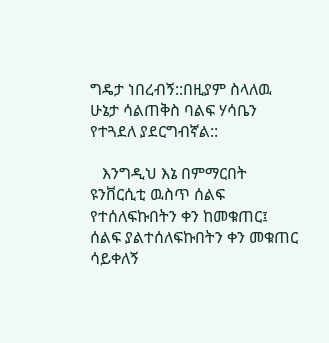ግዴታ ነበረብኝ::በዚያም ስላለዉ ሁኔታ ሳልጠቅስ ባልፍ ሃሳቤን የተጓደለ ያደርግብኛል::

   እንግዲህ እኔ በምማርበት ዩንቨርሲቲ ዉስጥ ሰልፍ የተሰለፍኩበትን ቀን ከመቁጠር፤ ሰልፍ ያልተሰለፍኩበትን ቀን መቁጠር ሳይቀለኝ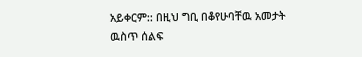አይቀርም:: በዚህ ግቢ በቆየሁባቸዉ አመታት ዉስጥ ሰልፍ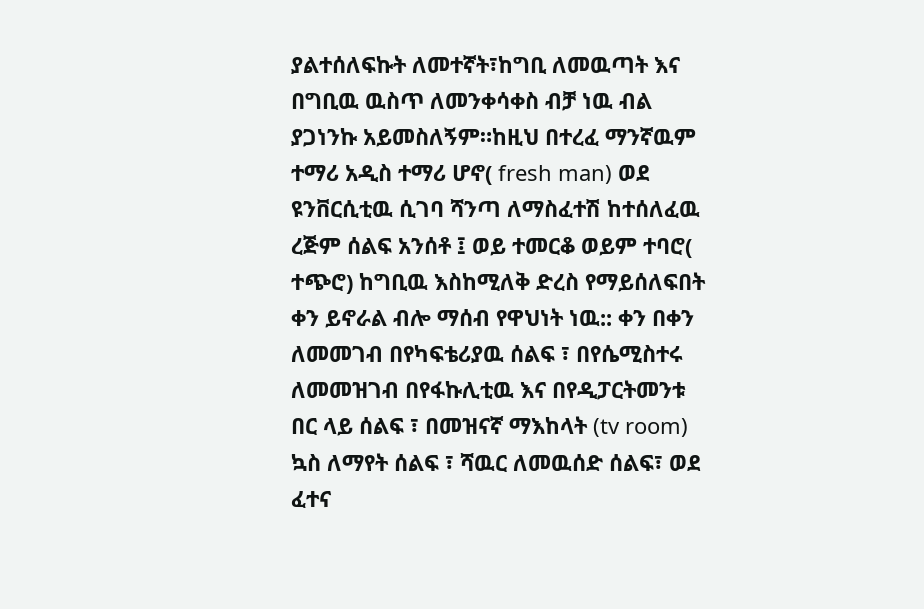ያልተሰለፍኩት ለመተኛት፣ከግቢ ለመዉጣት እና በግቢዉ ዉስጥ ለመንቀሳቀስ ብቻ ነዉ ብል ያጋነንኩ አይመስለኝም።ከዚህ በተረፈ ማንኛዉም ተማሪ አዲስ ተማሪ ሆኖ( fresh man) ወደ ዩንቨርሲቲዉ ሲገባ ሻንጣ ለማስፈተሽ ከተሰለፈዉ ረጅም ሰልፍ አንሰቶ ፤ ወይ ተመርቆ ወይም ተባሮ( ተጭሮ) ከግቢዉ እስከሚለቅ ድረስ የማይሰለፍበት ቀን ይኖራል ብሎ ማሰብ የዋህነት ነዉ:: ቀን በቀን ለመመገብ በየካፍቴሪያዉ ሰልፍ ፣ በየሴሚስተሩ ለመመዝገብ በየፋኩሊቲዉ እና በየዲፓርትመንቱ በር ላይ ሰልፍ ፣ በመዝናኛ ማእከላት (tv room) ኳስ ለማየት ሰልፍ ፣ ሻዉር ለመዉሰድ ሰልፍ፣ ወደ ፈተና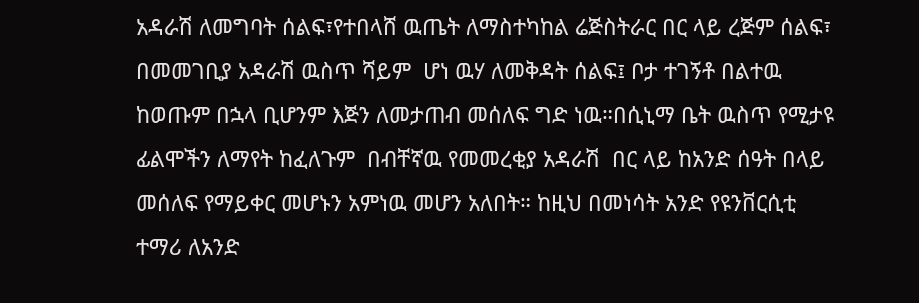አዳራሽ ለመግባት ሰልፍ፣የተበላሸ ዉጤት ለማስተካከል ሬጅስትራር በር ላይ ረጅም ሰልፍ፣ በመመገቢያ አዳራሽ ዉስጥ ሻይም  ሆነ ዉሃ ለመቅዳት ሰልፍ፤ ቦታ ተገኝቶ በልተዉ ከወጡም በኋላ ቢሆንም እጅን ለመታጠብ መሰለፍ ግድ ነዉ።በሲኒማ ቤት ዉስጥ የሚታዩ ፊልሞችን ለማየት ከፈለጉም  በብቸኛዉ የመመረቂያ አዳራሽ  በር ላይ ከአንድ ሰዓት በላይ መሰለፍ የማይቀር መሆኑን አምነዉ መሆን አለበት። ከዚህ በመነሳት አንድ የዩንቨርሲቲ ተማሪ ለአንድ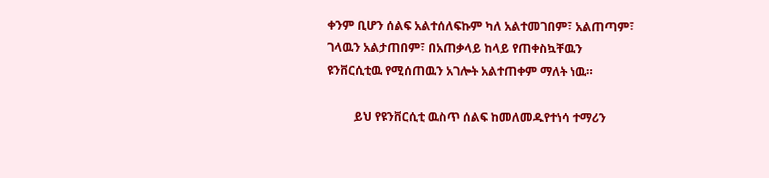ቀንም ቢሆን ሰልፍ አልተሰለፍኩም ካለ አልተመገበም፣ አልጠጣም፣ ገላዉን አልታጠበም፣ በአጠቃላይ ከላይ የጠቀስኳቸዉን ዩንቨርሲቲዉ የሚሰጠዉን አገሎት አልተጠቀም ማለት ነዉ።

         ይህ የዩንቨርሲቲ ዉስጥ ሰልፍ ከመለመዱየተነሳ ተማሪን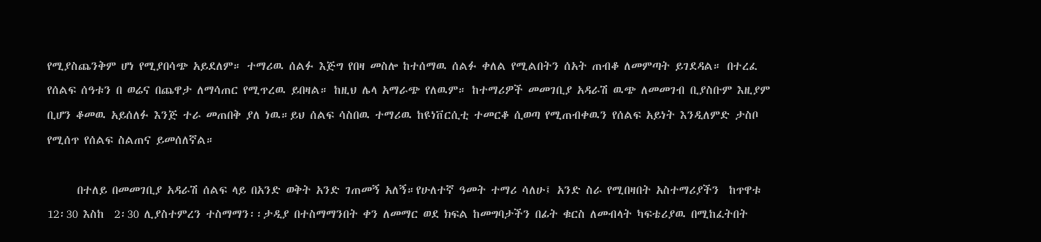የሚያስጨንቅም ሆነ የሚያበሳጭ አይደለም። ተማሪዉ ሰልፉ እጅግ የበዛ መስሎ ከተሰማዉ ሰልፉ ቀለል የሚልበትን ሰአት ጠብቆ ለመምጣት ይገደዳል። በተረፈ የሰልፍ ሰዓቱን በ ወሬና በጨዋታ ለማሳጠር የሚጥረዉ ይበዛል። ከዚህ ሌላ አማራጭ የለዉም። ከተማሪዎች መመገቢያ አዳራሽ ዉጭ ለመመገብ ቢያስቡም እዚያም ቢሆን ቆመዉ አይሰለፉ እንጅ ተራ መጠበቅ ያለ ነዉ።ይህ ሰልፍ ሳስበዉ ተማሪዉ ከዩነቨርሲቲ ተመርቆ ሲወጣ የሚጠብቀዉን የሰልፍ አይነት እንዲለምድ ታስቦ የሚሰጥ የሰልፍ ስልጠና ይመሰለኛል።

      በተለይ በመመገቢያ አዳራሽ ሰልፍ ላይ በአንድ ወቅት አንድ ገጠመኝ አለኝ።የሁለተኛ ዓመት ተማሪ ሳለሁ፤ አንድ ስራ የሚበዛበት አስተማሪያችን  ከጥዋቱ 12፡30 እስከ  2፡30 ሊያስተምረን ተስማማን፡፡ታዲያ በተስማማንበት ቀን ለመማር ወደ ክፍል ከመግባታችን በፊት ቁርስ ለመብላት ካፍቴሪያዉ በሚከፈትበት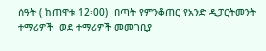ሰዓት ( ከጠዋቱ 12፡00)  በጣት የምንቆጠር የአንድ ዲፓርትመንት ተማሪዎች  ወደ ተማሪዎች መመገቢያ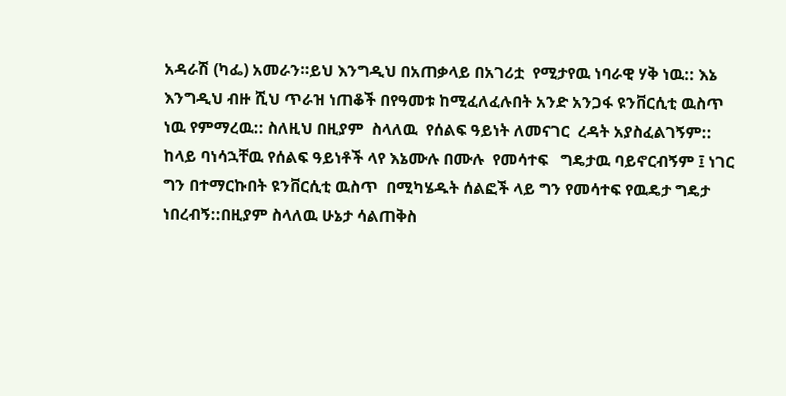አዳራሽ (ካፌ) አመራን።ይህ እንግዲህ በአጠቃላይ በአገሪቷ  የሚታየዉ ነባራዊ ሃቅ ነዉ:: እኔ እንግዲህ ብዙ ሺህ ጥራዝ ነጠቆች በየዓመቱ ከሚፈለፈሉበት አንድ አንጋፋ ዩንቨርሲቲ ዉስጥ ነዉ የምማረዉ:: ስለዚህ በዚያም  ስላለዉ  የሰልፍ ዓይነት ለመናገር  ረዳት አያስፈልገኝም::  ከላይ ባነሳኋቸዉ የሰልፍ ዓይነቶች ላየ እኔሙሉ በሙሉ  የመሳተፍ   ግዴታዉ ባይኖርብኝም ፤ ነገር ግን በተማርኩበት ዩንቨርሲቲ ዉስጥ  በሚካሄዱት ሰልፎች ላይ ግን የመሳተፍ የዉዴታ ግዴታ ነበረብኝ::በዚያም ስላለዉ ሁኔታ ሳልጠቅስ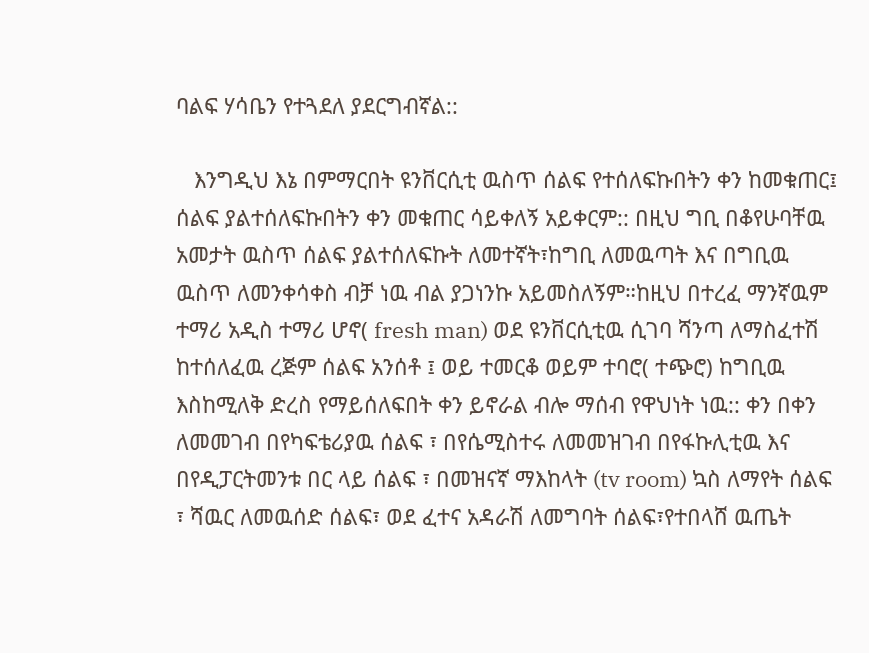ባልፍ ሃሳቤን የተጓደለ ያደርግብኛል::

   እንግዲህ እኔ በምማርበት ዩንቨርሲቲ ዉስጥ ሰልፍ የተሰለፍኩበትን ቀን ከመቁጠር፤ ሰልፍ ያልተሰለፍኩበትን ቀን መቁጠር ሳይቀለኝ አይቀርም:: በዚህ ግቢ በቆየሁባቸዉ አመታት ዉስጥ ሰልፍ ያልተሰለፍኩት ለመተኛት፣ከግቢ ለመዉጣት እና በግቢዉ ዉስጥ ለመንቀሳቀስ ብቻ ነዉ ብል ያጋነንኩ አይመስለኝም።ከዚህ በተረፈ ማንኛዉም ተማሪ አዲስ ተማሪ ሆኖ( fresh man) ወደ ዩንቨርሲቲዉ ሲገባ ሻንጣ ለማስፈተሽ ከተሰለፈዉ ረጅም ሰልፍ አንሰቶ ፤ ወይ ተመርቆ ወይም ተባሮ( ተጭሮ) ከግቢዉ እስከሚለቅ ድረስ የማይሰለፍበት ቀን ይኖራል ብሎ ማሰብ የዋህነት ነዉ:: ቀን በቀን ለመመገብ በየካፍቴሪያዉ ሰልፍ ፣ በየሴሚስተሩ ለመመዝገብ በየፋኩሊቲዉ እና በየዲፓርትመንቱ በር ላይ ሰልፍ ፣ በመዝናኛ ማእከላት (tv room) ኳስ ለማየት ሰልፍ ፣ ሻዉር ለመዉሰድ ሰልፍ፣ ወደ ፈተና አዳራሽ ለመግባት ሰልፍ፣የተበላሸ ዉጤት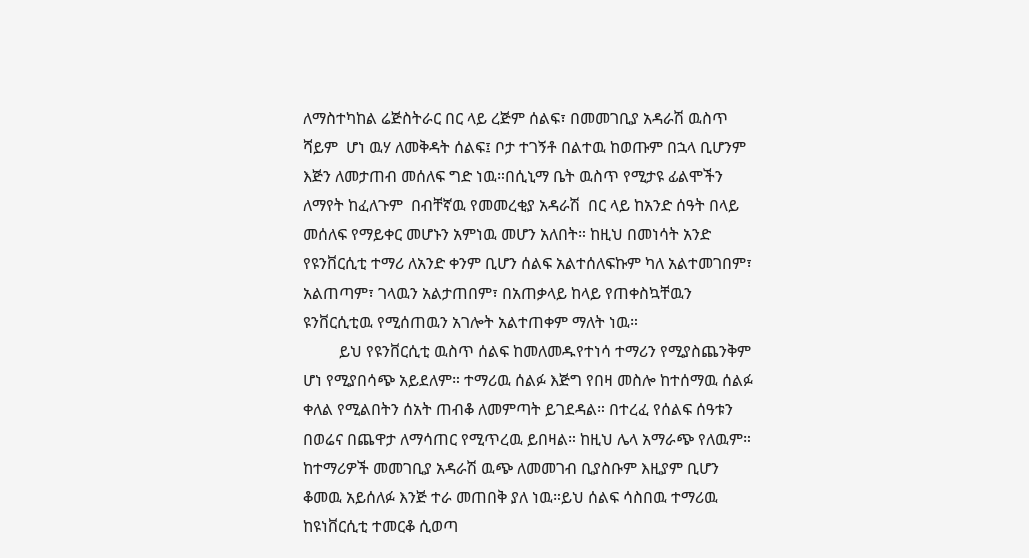ለማስተካከል ሬጅስትራር በር ላይ ረጅም ሰልፍ፣ በመመገቢያ አዳራሽ ዉስጥ ሻይም  ሆነ ዉሃ ለመቅዳት ሰልፍ፤ ቦታ ተገኝቶ በልተዉ ከወጡም በኋላ ቢሆንም እጅን ለመታጠብ መሰለፍ ግድ ነዉ።በሲኒማ ቤት ዉስጥ የሚታዩ ፊልሞችን ለማየት ከፈለጉም  በብቸኛዉ የመመረቂያ አዳራሽ  በር ላይ ከአንድ ሰዓት በላይ መሰለፍ የማይቀር መሆኑን አምነዉ መሆን አለበት። ከዚህ በመነሳት አንድ የዩንቨርሲቲ ተማሪ ለአንድ ቀንም ቢሆን ሰልፍ አልተሰለፍኩም ካለ አልተመገበም፣ አልጠጣም፣ ገላዉን አልታጠበም፣ በአጠቃላይ ከላይ የጠቀስኳቸዉን ዩንቨርሲቲዉ የሚሰጠዉን አገሎት አልተጠቀም ማለት ነዉ።
         ይህ የዩንቨርሲቲ ዉስጥ ሰልፍ ከመለመዱየተነሳ ተማሪን የሚያስጨንቅም ሆነ የሚያበሳጭ አይደለም። ተማሪዉ ሰልፉ እጅግ የበዛ መስሎ ከተሰማዉ ሰልፉ ቀለል የሚልበትን ሰአት ጠብቆ ለመምጣት ይገደዳል። በተረፈ የሰልፍ ሰዓቱን በወሬና በጨዋታ ለማሳጠር የሚጥረዉ ይበዛል። ከዚህ ሌላ አማራጭ የለዉም። ከተማሪዎች መመገቢያ አዳራሽ ዉጭ ለመመገብ ቢያስቡም እዚያም ቢሆን ቆመዉ አይሰለፉ እንጅ ተራ መጠበቅ ያለ ነዉ።ይህ ሰልፍ ሳስበዉ ተማሪዉ ከዩነቨርሲቲ ተመርቆ ሲወጣ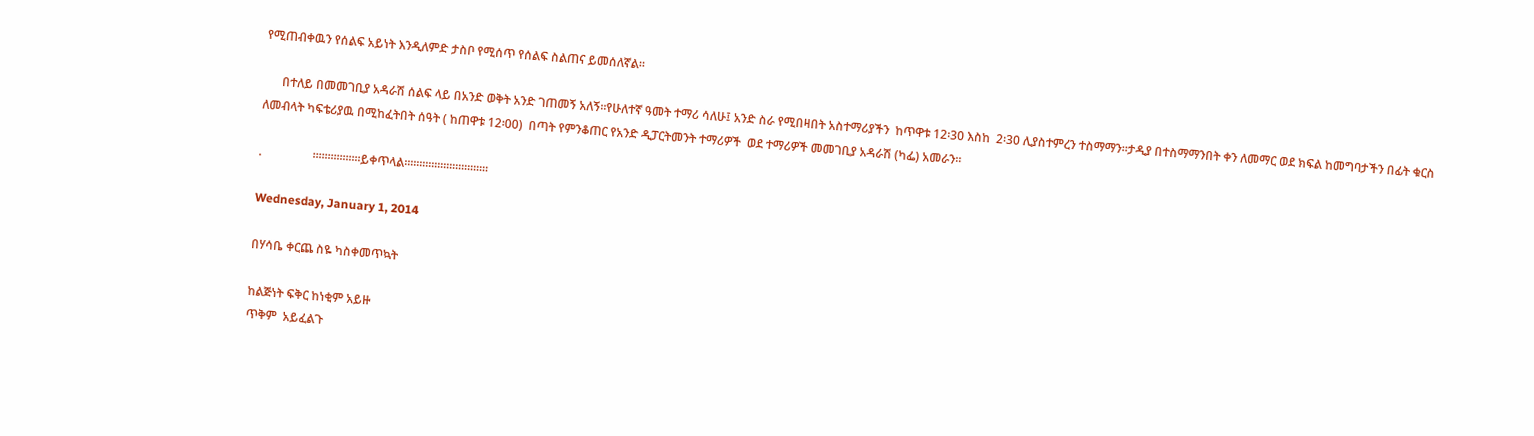የሚጠብቀዉን የሰልፍ አይነት እንዲለምድ ታስቦ የሚሰጥ የሰልፍ ስልጠና ይመሰለኛል።

      በተለይ በመመገቢያ አዳራሽ ሰልፍ ላይ በአንድ ወቅት አንድ ገጠመኝ አለኝ።የሁለተኛ ዓመት ተማሪ ሳለሁ፤ አንድ ስራ የሚበዛበት አስተማሪያችን  ከጥዋቱ 12፡30 እስከ  2፡30 ሊያስተምረን ተስማማን፡፡ታዲያ በተስማማንበት ቀን ለመማር ወደ ክፍል ከመግባታችን በፊት ቁርስ ለመብላት ካፍቴሪያዉ በሚከፈትበት ሰዓት ( ከጠዋቱ 12፡00)  በጣት የምንቆጠር የአንድ ዲፓርትመንት ተማሪዎች  ወደ ተማሪዎች መመገቢያ አዳራሽ (ካፌ) አመራን።

.                 ።።።።።።።።ይቀጥላል።።።።።።።።።።።።።።

Wednesday, January 1, 2014

በሃሳቤ ቀርጨ ስዬ ካስቀመጥኳት

ከልጅነት ፍቅር ከነቂም አይዙ
ጥቅም  አይፈልጉ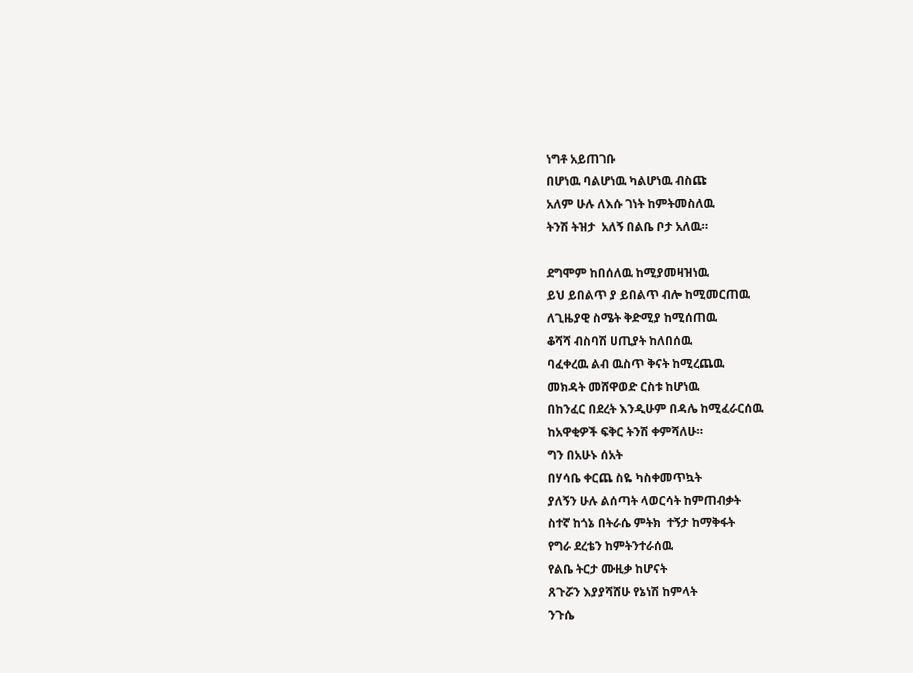ነግቶ አይጠገቡ
በሆነዉ ባልሆነዉ ካልሆነዉ ብስጩ
አለም ሁሉ ለእሱ ገነት ከምትመስለዉ
ትንሽ ትዝታ  አለኝ በልቤ ቦታ አለዉ።

ደግሞም ከበሰለዉ ከሚያመዛዝነዉ
ይህ ይበልጥ ያ ይበልጥ ብሎ ከሚመርጠዉ
ለጊዜያዊ ስሜት ቅድሚያ ከሚሰጠዉ
ቆሻሻ ብስባሽ ሀጢያት ከለበሰዉ
ባፈቀረዉ ልብ ዉስጥ ቅናት ከሚረጨዉ
መክዳት መሸዋወድ ርስቱ ከሆነዉ
በከንፈር በደረት እንዲሁም በዳሌ ከሚፈራርሰዉ
ከአዋቂዎች ፍቅር ትንሽ ቀምሻለሁ።
ግን በአሁኑ ሰአት
በሃሳቤ ቀርጨ ስዬ ካስቀመጥኳት
ያለኝን ሁሉ ልሰጣት ላወርሳት ከምጠብቃት
ስተኛ ከጎኔ በትራሴ ምትክ  ተኝታ ከማቅፋት
የግራ ደረቴን ከምትንተራሰዉ
የልቤ ትርታ ሙዚቃ ከሆናት
ጸጉሯን እያያሻሸሁ የኔነሽ ከምላት
ንጉሴ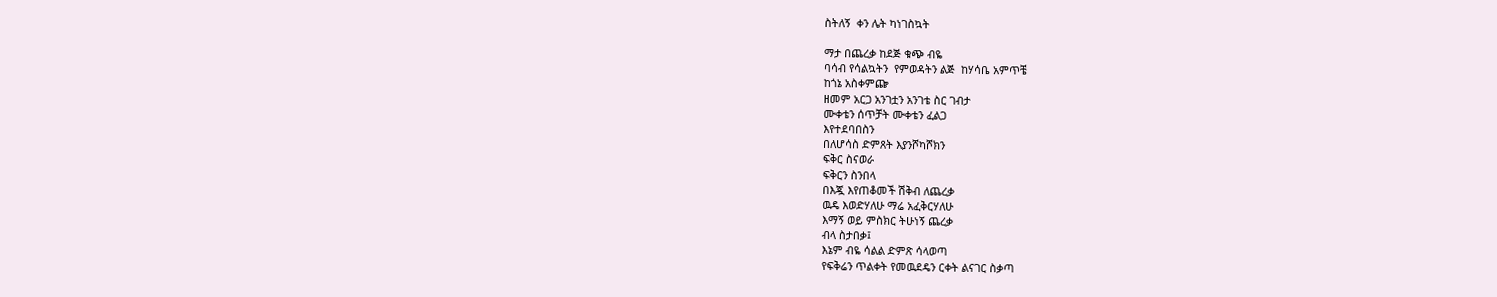ስትለኝ  ቀን ሌት ካነገስኳት

ማታ በጨረቃ ከደጅ ቁጭ ብዬ
ባሳብ የሳልኳትን  የምወዳትን ልጅ  ከሃሳቤ አምጥቼ
ከጎኔ አስቀምጬ
ዘመም አርጋ አንገቷን አንገቴ ስር ገብታ
ሙቀቴን ሰጥቻት ሙቀቴን ፈልጋ
እየተደባበስን
በለሆሳስ ድምጸት እያንሾካሾክን
ፍቅር ስናወራ
ፍቅርን ስንበላ
በእጇ እየጠቆመች ሽቅብ ለጨረቃ
ዉዴ እወድሃለሁ ማሬ አፈቅርሃለሁ
እማኝ ወይ ምስክር ትሁነኝ ጨረቃ
ብላ ስታበቃ፤
እኔም ብዬ ሳልል ድምጽ ሳላወጣ
የፍቅሬን ጥልቀት የመዉደዴን ርቀት ልናገር ስቃጣ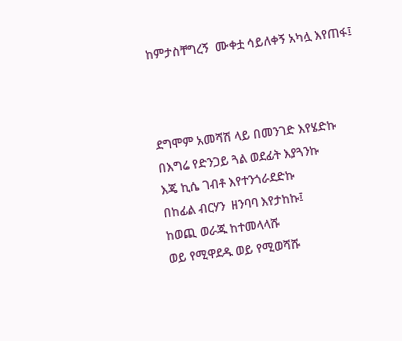ከምታስቸግረኝ  ሙቀቷ ሳይለቀኝ አካሏ እየጠፋ፤



ደግሞም አመሻሽ ላይ በመንገድ እየሄድኩ
በእግሬ የድንጋይ ጓል ወደፊት እያጓንኩ
እጄ ኪሴ ገብቶ እየተንጎራደድኩ
በከፊል ብርሃን  ዘንባባ እየታከኩ፤
ከወጪ ወራጁ ከተመላላሹ
ወይ የሚዋደዱ ወይ የሚወሻሹ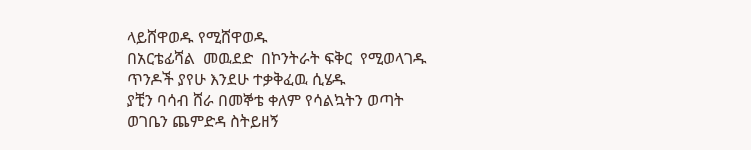ላይሸዋወዱ የሚሸዋወዱ
በአርቴፊሻል  መዉደድ  በኮንትራት ፍቅር  የሚወላገዱ
ጥንዶች ያየሁ እንደሁ ተቃቅፈዉ ሲሄዱ
ያቺን ባሳብ ሸራ በመኞቴ ቀለም የሳልኳትን ወጣት
ወገቤን ጨምድዳ ስትይዘኝ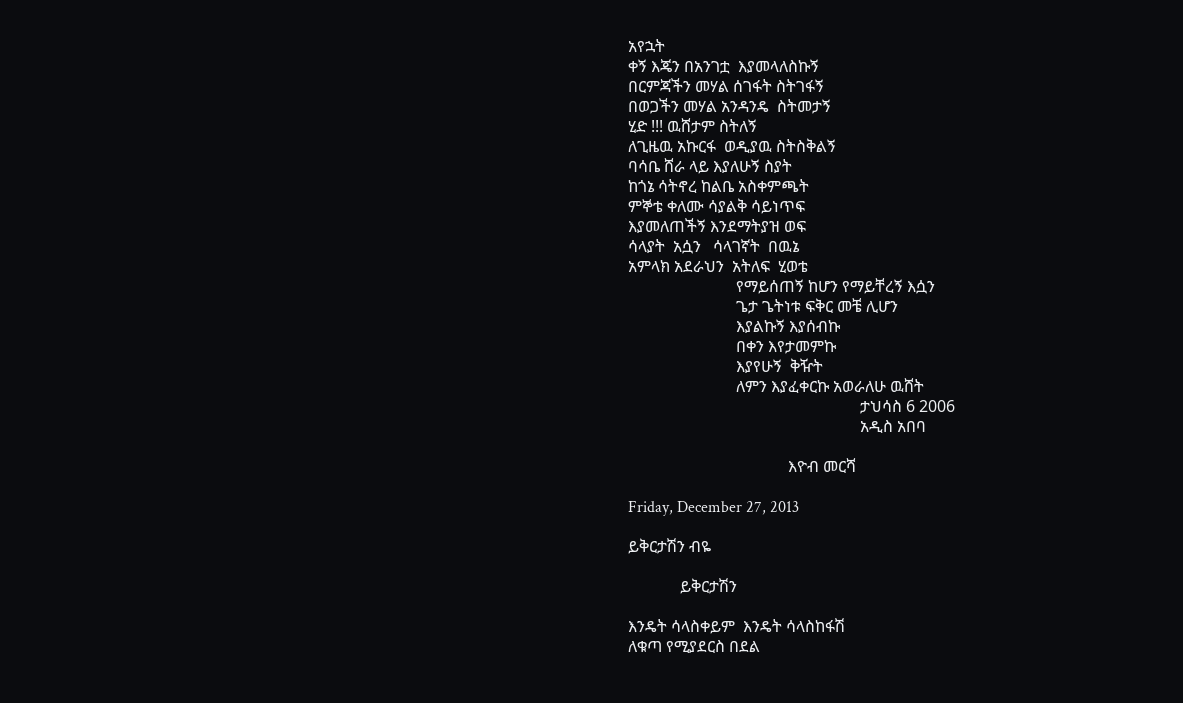አየኋት
ቀኝ እጄን በአንገቷ  እያመላለስኩኝ
በርምጃችን መሃል ሰገፋት ስትገፋኝ
በወጋችን መሃል አንዳንዴ  ስትመታኝ
ሂድ !!! ዉሸታም ስትለኝ
ለጊዜዉ አኩርፋ  ወዲያዉ ስትስቅልኝ
ባሳቤ ሸራ ላይ እያለሁኝ ስያት
ከጎኔ ሳትኖረ ከልቤ አስቀምጫት
ምኞቴ ቀለሙ ሳያልቅ ሳይነጥፍ
እያመለጠችኝ እንደማትያዝ ወፍ
ሳላያት  አሷን   ሳላገኛት  በዉኔ
አምላክ አደራህን  አትለፍ  ሂወቴ
                           የማይሰጠኝ ከሆን የማይቸረኝ እሷን
                           ጌታ ጌትነቱ ፍቅር መቼ ሊሆን
                           እያልኩኝ እያሰብኩ
                           በቀን እየታመምኩ
                           እያየሁኝ  ቅዥት
                           ለምን እያፈቀርኩ አወራለሁ ዉሸት
                                                          ታህሳስ 6 2006
                                                          አዲስ አበባ

                                        እዮብ መርሻ

Friday, December 27, 2013

ይቅርታሽን ብዬ

             ይቅርታሽን

እንዴት ሳላስቀይም  እንዴት ሳላስከፋሽ
ለቁጣ የሚያደርስ በደል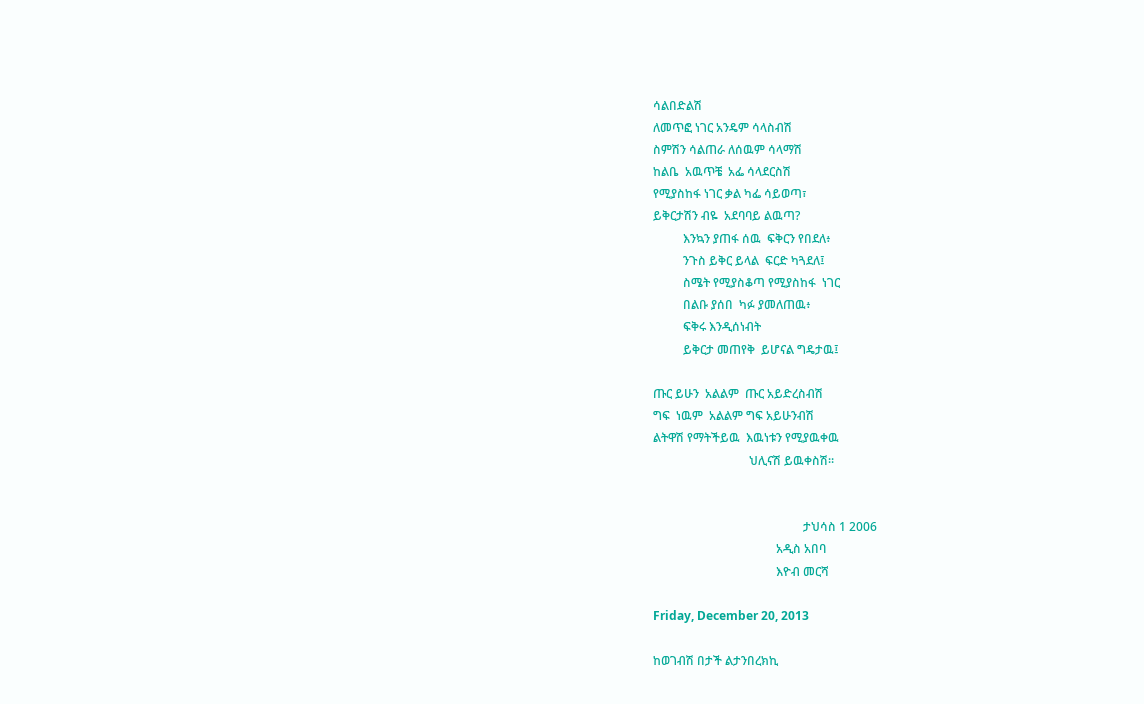ሳልበድልሽ
ለመጥፎ ነገር አንዴም ሳላስብሽ
ስምሽን ሳልጠራ ለሰዉም ሳላማሽ
ከልቤ  አዉጥቼ  አፌ ሳላደርስሽ
የሚያስከፋ ነገር ቃል ካፌ ሳይወጣ፣
ይቅርታሽን ብዬ  አደባባይ ልዉጣ?
          እንኳን ያጠፋ ሰዉ  ፍቅርን የበደለ፥
          ንጉስ ይቅር ይላል  ፍርድ ካጓደለ፤
          ስሜት የሚያስቆጣ የሚያስከፋ  ነገር
          በልቡ ያሰበ  ካፉ ያመለጠዉ፥
          ፍቅሩ እንዲሰነብት
          ይቅርታ መጠየቅ  ይሆናል ግዴታዉ፤

ጡር ይሁን  አልልም  ጡር አይድረስብሽ
ግፍ  ነዉም  አልልም ግፍ አይሁንብሽ
ልትዋሽ የማትችይዉ  እዉነቱን የሚያዉቀዉ
                                ህሊናሽ ይዉቀስሽ።


                                                  ታህሳስ 1 2006
                                         አዲስ አበባ
                                         እዮብ መርሻ

Friday, December 20, 2013

ከወገብሽ በታች ልታንበረክኪ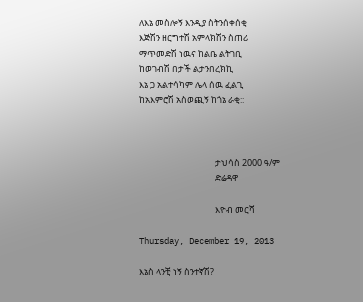ለእኔ መስሎኝ እንዲያ ስትንሰቀሰቂ
እጅሽን ዘርግተሽ አምላክሽን ስጠሪ
ማጥመድሽ ነዉና ከልቤ ልትገቢ
ከወገብሽ በታች ልታንበረክኪ
እኔ ጋ አልተሳካም ሌላ ሰዉ ፈልጊ
ከአእምሮሽ አስወጪኝ ከጎኔ ራቂ::



                                      ታህሳስ 2000 ዓ/ም
                                      ድሬዳዋ

                                      እዮብ መርሻ

Thursday, December 19, 2013

እኔስ ላንቺ ነኝ ስንተኛሽ?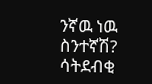ንኛዉ ነዉ ስንተኛሽ?
ሳትደብቂ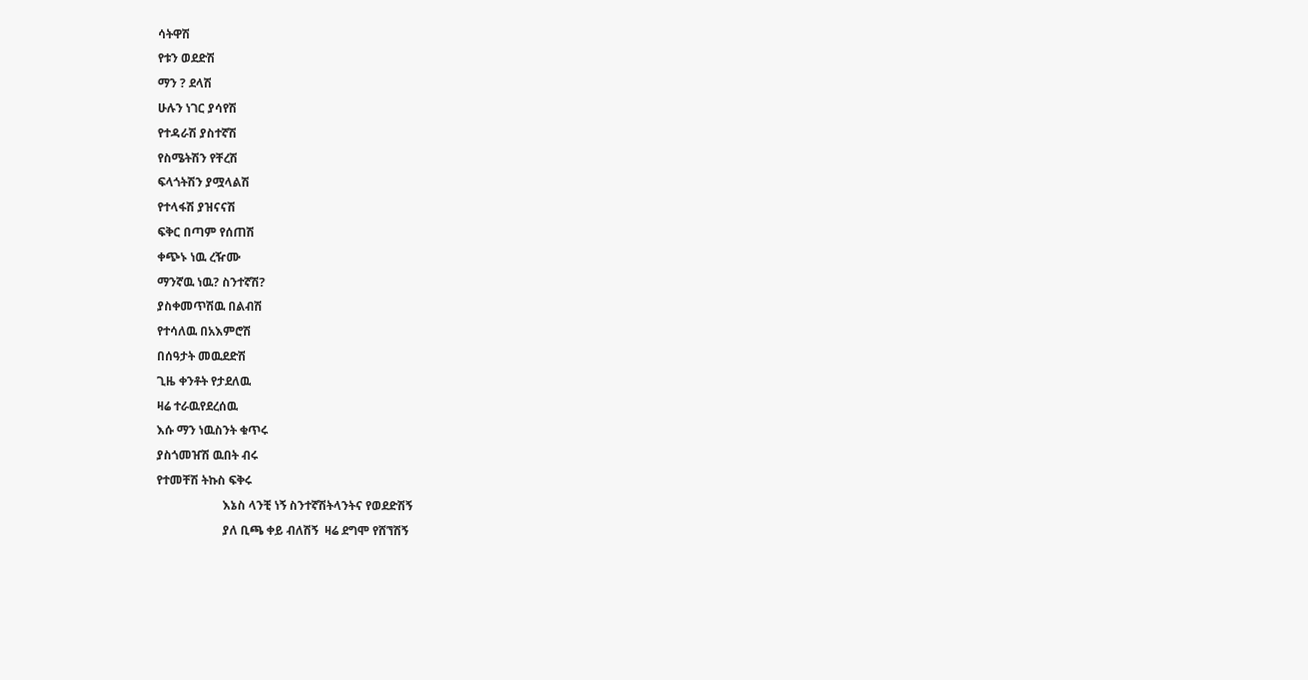ሳትዋሽ
የቱን ወደድሽ
ማን ? ደላሽ
ሁሉን ነገር ያሳየሽ
የተዳራሽ ያስተኛሽ
የስሜትሽን የቸረሽ
ፍላጎትሽን ያሟላልሽ
የተላፋሽ ያዝናናሽ
ፍቅር በጣም የሰጠሽ
ቀጭኑ ነዉ ረዥሙ
ማንኛዉ ነዉ? ስንተኛሽ?
ያስቀመጥሽዉ በልብሽ
የተሳለዉ በአእምሮሽ
በሰዓታት መዉደድሽ
ጊዜ ቀንቶት የታደለዉ
ዛሬ ተራዉየደረሰዉ
እሱ ማን ነዉስንት ቁጥሩ
ያስጎመዠሽ ዉበት ብሩ
የተመቸሽ ትኩስ ፍቅሩ
                      እኔስ ላንቺ ነኝ ስንተኛሽትላንትና የወደድሽኝ
                      ያለ ቢጫ ቀይ ብለሽኝ  ዛሬ ደግሞ የሸኘሽኝ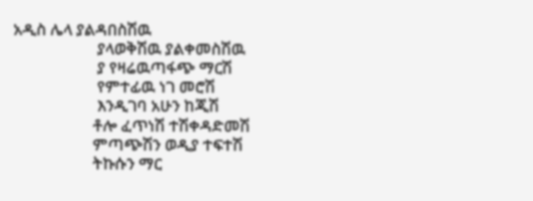አዲስ ሌላ ያልዳበስሽዉ
                     ያላወቅሽዉ ያልቀመስሽዉ
                     ያ የዛሬዉጣፋጭ ማርሽ
                     የምተፊዉ ነገ መሮሽ
                     እንዲገባ አሁን ከጂሽ
                    ቶሎ ፈጥነሽ ተሽቀዳድመሽ
                    ምጣጭሽን ወዲያ ተፍተሽ
                    ትኩሱን ማር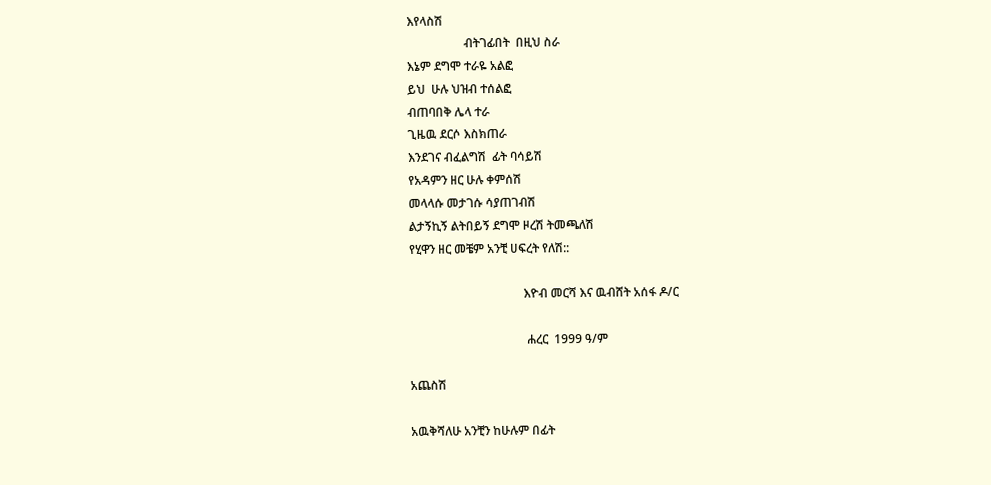እየላስሽ
                   ብትገፊበት  በዚህ ስራ
እኔም ደግሞ ተራዬ አልፎ
ይህ  ሁሉ ህዝብ ተሰልፎ
ብጠባበቅ ሌላ ተራ
ጊዜዉ ደርሶ እስክጠራ
እንደገና ብፈልግሽ  ፊት ባሳይሽ
የአዳምን ዘር ሁሉ ቀምሰሽ
መላላሱ መታገሱ ሳያጠገብሽ
ልታኝኪኝ ልትበይኝ ደግሞ ዞረሽ ትመጫለሽ
የሂዋን ዘር መቼም አንቺ ሀፍረት የለሽ::

                                      እዮብ መርሻ እና ዉብሸት አሰፋ ዶ/ር

                                       ሐረር  1999 ዓ/ም

አጨስሽ

አዉቅሻለሁ አንቺን ከሁሉም በፊት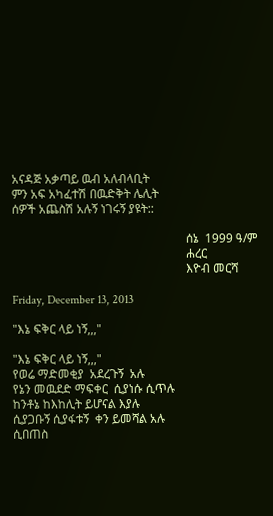አናዳጅ አቃጣይ ዉብ አለብላቢት
ምን አፍ አካፈተሽ በዉድቅት ሌሊት
ሰዎች አጨስሽ አሉኝ ነገሩኝ ያዩት::

                                                          ሰኔ  1999 ዓ/ም
                                                          ሐረር
                                                          እዮብ መርሻ

Friday, December 13, 2013

"እኔ ፍቅር ላይ ነኝ,,,"

"እኔ ፍቅር ላይ ነኝ,,,"
የወሬ ማድመቂያ  አደረጉኝ  አሉ
የኔን መዉደድ ማፍቀር  ሲያነሱ ሲጥሉ
ከንቶኔ ከእከሊት ይሆናል እያሉ
ሲያጋቡኝ ሲያፋቱኝ  ቀን ይመሻል አሉ
ሲበጠስ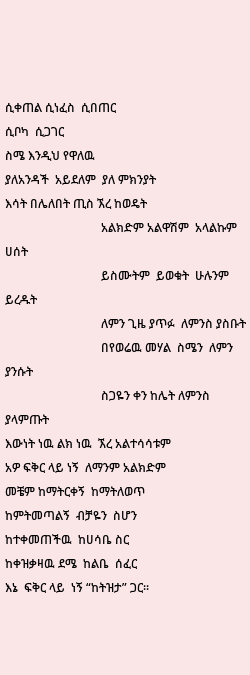ሲቀጠል ሲነፈስ  ሲበጠር
ሲቦካ  ሲጋገር
ስሜ እንዲህ የዋለዉ
ያለአንዳች  አይደለም  ያለ ምክንያት
እሳት በሌለበት ጢስ ኧረ ከወዴት
                                አልክድም አልዋሽም  አላልኩም  ሀሰት
                                ይስሙትም  ይወቁት  ሁሉንም  ይረዱት
                                ለምን ጊዜ ያጥፉ  ለምንስ ያስቡት
                                በየወሬዉ መሃል  ስሜን  ለምን ያንሱት
                                ስጋዬን ቀን ከሌት ለምንስ ያላምጡት
እውነት ነዉ ልክ ነዉ  ኧረ አልተሳሳቱም
አዎ ፍቅር ላይ ነኝ  ለማንም አልክድም
መቼም ከማትርቀኝ  ከማትለወጥ
ከምትመጣልኝ  ብቻዬን  ስሆን
ከተቀመጠችዉ  ከሀሳቤ ስር
ከቀዝቃዛዉ ደሜ  ከልቤ  ሰፈር
እኔ  ፍቅር ላይ  ነኝ “ከትዝታ” ጋር።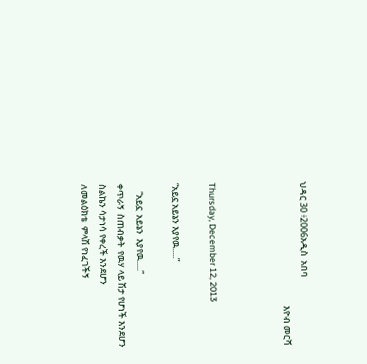ህዳር 30 ፥2006አዲስ  አበባ
                                                              እዮብ መርሻ



Thursday, December 12, 2013

“አይኗ አይኔን እያየዉ᎐᎐᎐᎐᎐”

    “አይኗ  አይኔን  እያየዉ᎐᎐᎐᎐᎐”
ቀጥራኝ  ስጠብቃት  የዉሃ ላይ ሽታ የሆነች እንደሆን
ስልኬን ሳታነሳ የቀረች እንደሆን
ለመልዕክቴ  ምላሽ የነፈገችኝ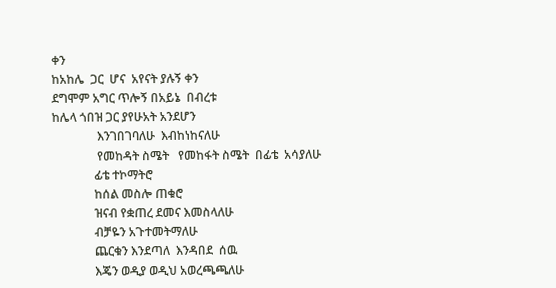ቀን
ከአከሌ  ጋር  ሆና  አየናት ያሉኝ ቀን
ደግሞም አግር ጥሎኝ በአይኔ  በብረቱ
ከሌላ ጎበዝ ጋር ያየሁአት አንደሆን
               እንገበገባለሁ  እብከነከናለሁ
               የመከዳት ስሜት   የመከፋት ስሜት  በፊቴ  አሳያለሁ
              ፊቴ ተኮማትሮ
              ከሰል መስሎ ጠቁሮ
              ዝናብ የቋጠረ ደመና እመስላለሁ
              ብቻዬን አጉተመትማለሁ
              ጨርቁን እንደጣለ  እንዳበደ  ሰዉ
              እጄን ወዲያ ወዲህ አወረጫጫለሁ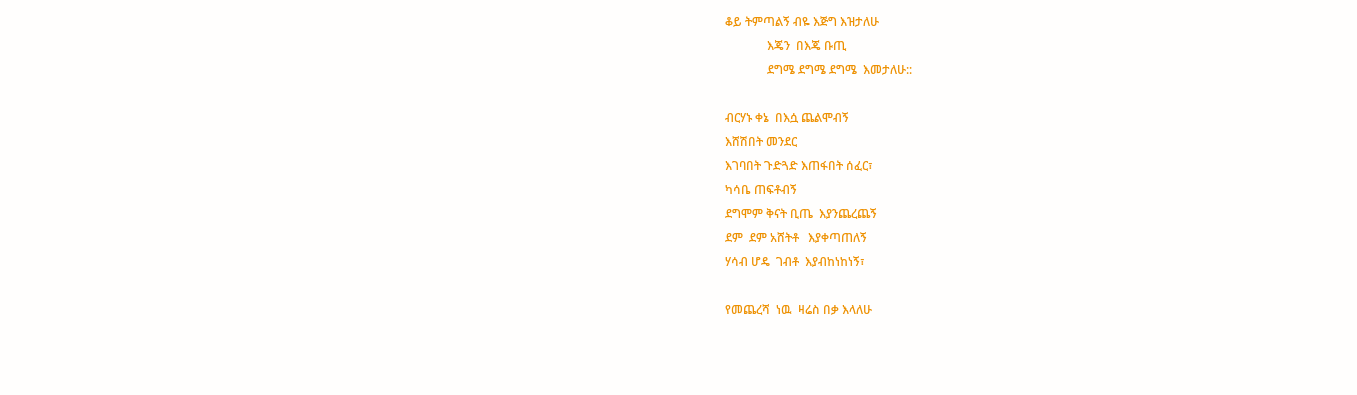ቆይ ትምጣልኝ ብዬ እጅግ እዝታለሁ
              እጄን  በእጄ ቡጢ
              ደግሜ ደግሜ ደግሜ  እመታለሁ::

ብርሃኑ ቀኔ  በእሷ ጨልሞብኝ
እሸሽበት መንደር
እገባበት ጉድጓድ እጠፋበት ሰፈር፣
ካሳቤ ጠፍቶብኝ
ደግሞም ቅናት ቢጤ  እያንጨረጨኝ
ደም  ደም አሸትቶ   እያቀጣጠለኝ
ሃሳብ ሆዴ  ገብቶ  እያብከነከነኝ፣

የመጨረሻ  ነዉ  ዛሬስ በቃ እላለሁ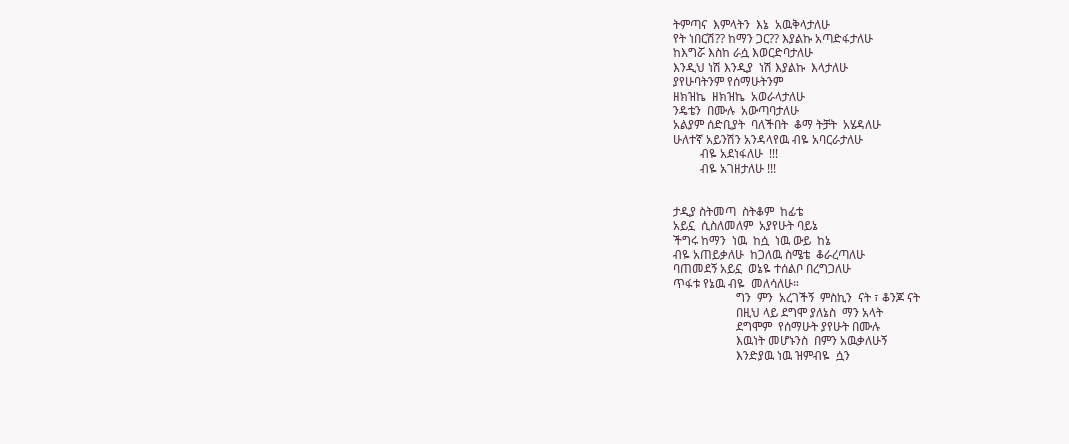ትምጣና  እምላትን  እኔ  አዉቅላታለሁ
የት ነበርሽ?? ከማን ጋር?? እያልኩ አጣድፋታለሁ
ከእግሯ እስከ ራሷ እወርድባታለሁ
እንዲህ ነሽ እንዲያ  ነሽ እያልኩ  እላታለሁ
ያየሁባትንም የሰማሁትንም
ዘክዝኬ  ዘክዝኬ  አወራላታለሁ
ንዴቴን  በሙሉ  አውጣባታለሁ
አልያም ሰድቢያት  ባለችበት  ቆማ ትቻት  አሄዳለሁ
ሁለተኛ አይንሽን አንዳላየዉ ብዬ አባርራታለሁ
         ብዬ አደነፋለሁ  !!!
         ብዬ አገዘታለሁ !!!


ታዲያ ስትመጣ  ስትቆም  ከፊቴ
አይኗ  ሲስለመለም  አያየሁት ባይኔ
ችግሩ ከማን  ነዉ  ከሷ  ነዉ ውይ  ከኔ
ብዬ አጠይቃለሁ  ከጋለዉ ስሜቴ  ቆራረጣለሁ
ባጠመደኝ አይኗ  ወኔዬ ተሰልቦ በረግጋለሁ
ጥፋቱ የኔዉ ብዬ  መለሳለሁ።
                     ግን  ምን  አረገችኝ  ምስኪን  ናት ፣ ቆንጆ ናት
                     በዚህ ላይ ደግሞ ያለኔስ  ማን አላት
                     ደግሞም  የሰማሁት ያየሁት በሙሉ
                     እዉነት መሆኑንስ  በምን አዉቃለሁኝ
                     እንድያዉ ነዉ ዝምብዬ  ሷን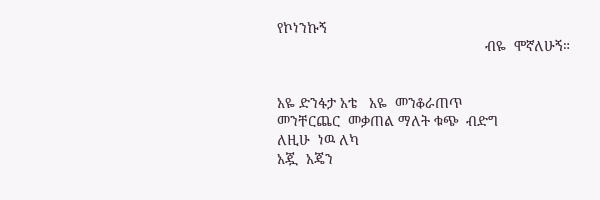የኮነንኩኝ
                                                    ብዬ  ሞኛለሁኝ።


አዬ ድንፋታ አቴ   አዬ  መንቆራጠጥ
መንቸርጨር  መቃጠል ማለት ቁጭ  ብድግ
ለዚሁ  ነዉ ለካ
አጇ  አጄን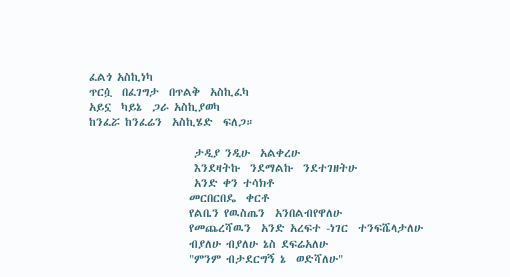ፈልጎ አስኪነካ
ጥርሷ  በፈገግታ  በጥልቅ  አስኪፈካ
አይኗ  ካይኔ  ጋራ አስኪያወካ
ከንፈሯ ከንፈሬን  አስኪሄድ  ፍለጋ።

                     ታዲያ ንዲሁ  አልቀረሁ
                     እንደዛትኩ  ንደማልኩ  ንደተገዘትሁ
                     አንድ ቀን ተሳክቶ
                    መርበርበዴ  ቀርቶ
                    የልቤን የዉስጤን  አንበልብየዋለሁ
                    የመጨረሻዉን  አንድ አረፍተ -ነገር  ተንፍሼላታለሁ
                    ብያለሁ ብያለሁ ኔስ ደፍሬአለሁ
                    "ምንም ብታደርግኝ ኔ  ወድሻለሁ"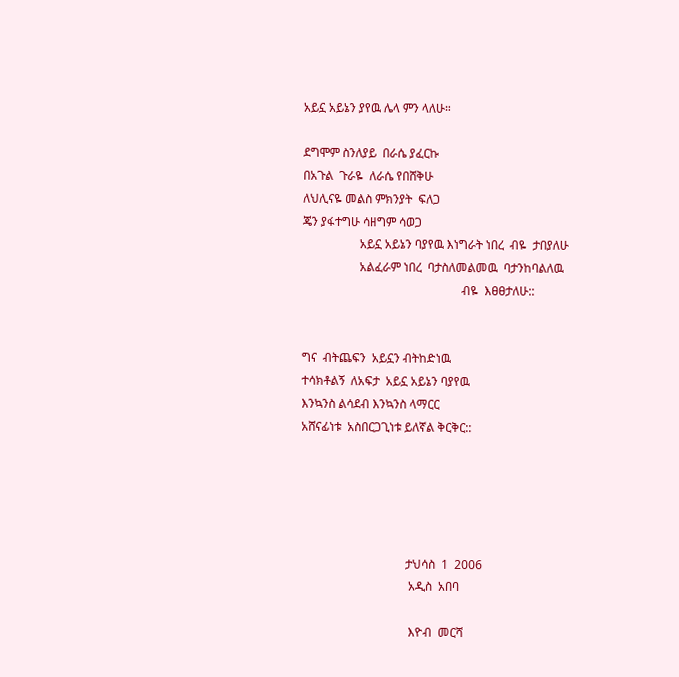አይኗ አይኔን ያየዉ ሌላ ምን ላለሁ።

ደግሞም ስንለያይ  በራሴ ያፈርኩ
በአጉል  ጉራዬ  ለራሴ የበሸቅሁ
ለህሊናዬ መልስ ምክንያት  ፍለጋ
ጄን ያፋተግሁ ሳዘግም ሳወጋ
                   አይኗ አይኔን ባያየዉ እነግራት ነበረ  ብዬ  ታበያለሁ
                   አልፈራም ነበረ  ባታስለመልመዉ  ባታንከባልለዉ
                                                     ብዬ  እፀፀታለሁ::


ግና  ብትጨፍን  አይኗን ብትከድነዉ
ተሳክቶልኝ  ለአፍታ  አይኗ አይኔን ባያየዉ
እንኳንስ ልሳደብ እንኳንስ ላማርር
አሸናፊነቱ  አስበርጋጊነቱ ይለኛል ቅርቅር::





                                   ታህሳስ  1  2006
                                    አዲስ  አበባ

                                    እዮብ  መርሻ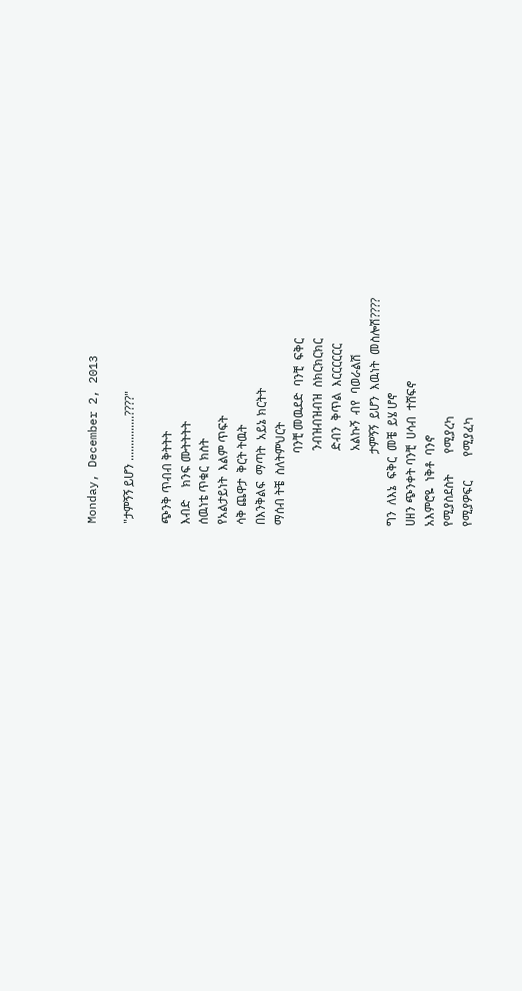Monday, December 2, 2013

"ታምኝኝ ይሆን ...............????"

ጭንቅ ጥብብ ቅትትት
እብድ    ክንፍ ሙትትትት
ሰዉነቴ ጥቁር  ክስት
የአልታይነት  እልም ጥፍት
ሳቅ ጨዋታ  ቅርት ትዉት
በእንቅልፍ  ማጣት  አይኔ ክርትት
ማሰብ ትቼ  ስለትምህርት
                        ባንቺ መዉደድ  ባንቺ  ፍቅር
                         ንብዝብዝብዝ  ስክርክርክር
                         ድብን  ቅጥል  እርርርርርር
                         አልኩኝ  ብየ  ባወራልሽ
                        ታምኝኝ  ይሆን  እዉነት  መስሎሽ????
ግን  ለእኔ  ፍቅር  መቼ  ይሄ ሆኖ
ሀዘን ጭንቀት ባንቺ  ሀሳብ  ተሸፍኖ
አእምሮዬ  ነቅቶ  ባንኖ
የሚያስደስት       የሚያረካ
የሚያዎፍር        የሚያፈካ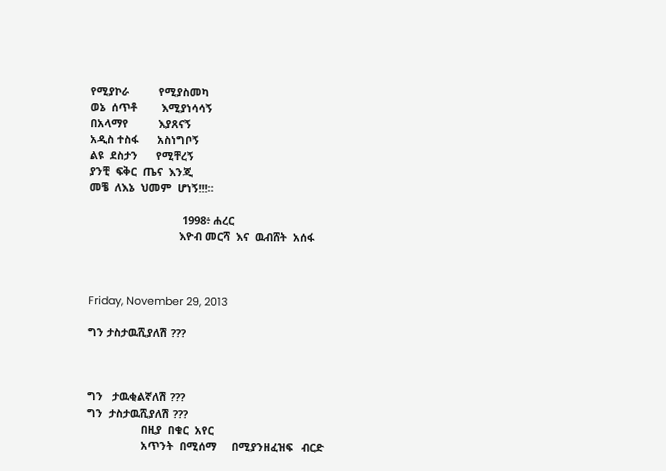የሚያኮራ          የሚያስመካ
ወኔ  ሰጥቶ        እሚያነሳሳኝ
በአላማየ          እያጸናኝ
አዲስ ተስፋ      አስነግቦኝ
ልዩ  ደስታን      የሚቸረኝ
ያንቺ  ፍቅር  ጤና  እንጂ
መቼ  ለእኔ  ህመም  ሆነኝ!!!።

                               1998፥ ሐረር
                              እዮብ መርሻ  እና  ዉብሸት  አሰፋ



Friday, November 29, 2013

ግን ታስታዉሺያለሽ ???



ግን   ታዉቂልኛለሽ ???
ግን  ታስታዉሺያለሽ ???
                  በዚያ  በቁር  አየር
                  አጥንት  በሚሰማ     በሚያንዘፈዝፍ   ብርድ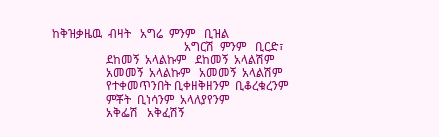ከቅዝቃዜዉ  ብዛት   አግሬ  ምንም   ቢዝል
                                            አግርሽ  ምንም   ቢርድ፣
                  ደከመኝ  አላልኩም   ደከመኝ  አላልሽም
                  አመመኝ  አላልኩም   አመመኝ  አላልሽም
                  የተቀመጥንበት ቢቀዘቅዘንም  ቢቆረቁረንም
                  ምቾት  ቢነሳንም  አላለያየንም
                  አቅፌሽ   አቅፈሽኝ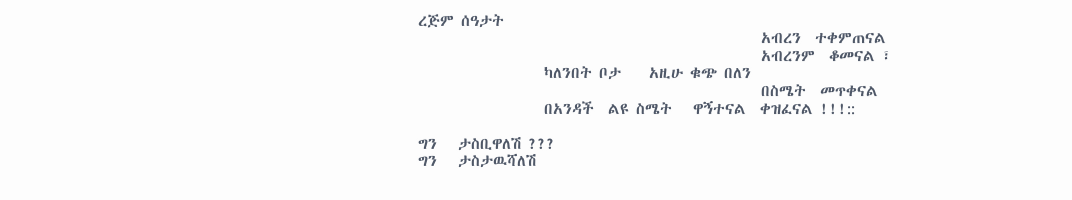ረጅም ሰዓታት
                                                 አብረን  ተቀምጠናል
                                                 አብረንም  ቆመናል ፣
                  ካለንበት ቦታ    አዚሁ ቁጭ በለን
                                                 በስሜት  መጥቀናል
                  በአንዳች  ልዩ ስሜት   ዋኝተናል  ቀዝፈናል !!!::

ግን   ታስቢዋለሽ ???
ግን   ታስታዉሻለሽ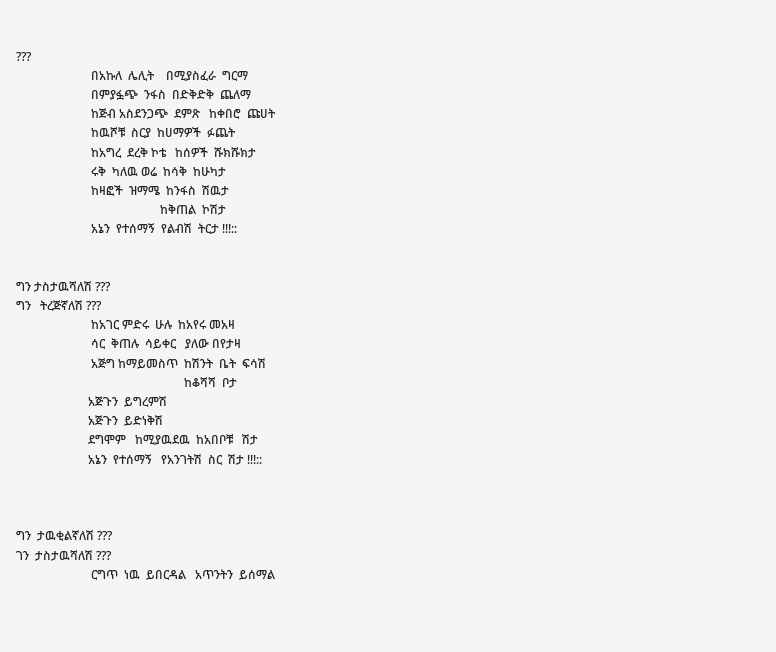???
                         በአኩለ  ሌሊት    በሚያስፈራ  ግርማ
                         በምያፏጭ  ንፋስ  በድቅድቅ  ጨለማ
                         ከጅብ አስደንጋጭ  ደምጽ   ከቀበሮ  ጩሀት
                         ከዉሾቹ  ስርያ  ከሀማዎች  ፉጨት
                         ከአግረ  ደረቅ ኮቴ   ከሰዎች  ሹክሹክታ
                         ሩቅ  ካለዉ ወሬ  ከሳቅ  ከሁካታ
                         ከዛፎች  ዝማሜ  ከንፋስ  ሽዉታ
                                                ከቅጠል  ኮሽታ
                         አኔን  የተሰማኝ  የልብሽ  ትርታ !!!::


ግን ታስታዉሻለሽ ???
ግን   ትረጅኛለሽ ???
                         ከአገር ምድሩ  ሁሉ  ከአየሩ መአዛ
                         ሳር  ቅጠሉ  ሳይቀር   ያለው በየታዛ
                         አጅግ ከማይመስጥ  ከሽንት  ቤት  ፍሳሽ
                                                        ከቆሻሻ  ቦታ
                        አጅጉን  ይግረምሽ
                        አጅጉን  ይድነቅሽ
                        ደግሞም   ከሚያዉደዉ  ከአበቦቹ   ሽታ
                        አኔን  የተሰማኝ   የአንገትሽ  ስር  ሽታ !!!::



ግን  ታዉቂልኛለሽ ???
ገን  ታስታዉሻለሽ ???
                         ርግጥ  ነዉ  ይበርዳል   አጥንትን  ይሰማል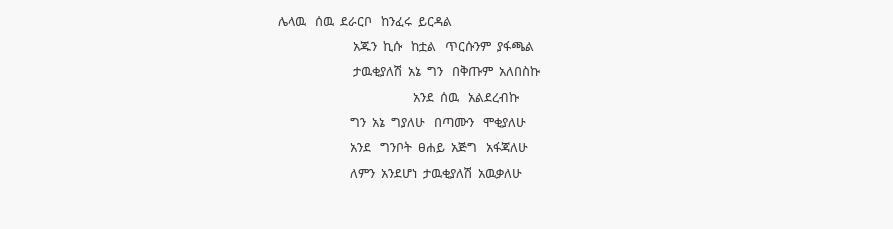ሌላዉ   ሰዉ  ደራርቦ   ከንፈሩ  ይርዳል
                         አጁን  ኪሱ   ከቷል   ጥርሱንም  ያፋጫል
                         ታዉቂያለሽ  አኔ  ግን   በቅጡም  አለበስኩ
                                             አንደ  ሰዉ   አልደረብኩ
                        ግን  አኔ  ግያለሁ   በጣሙን   ሞቂያለሁ
                        አንደ   ግንቦት  ፀሐይ  አጅግ   አፋጃለሁ
                        ለምን  አንደሆነ  ታዉቂያለሽ  አዉቃለሁ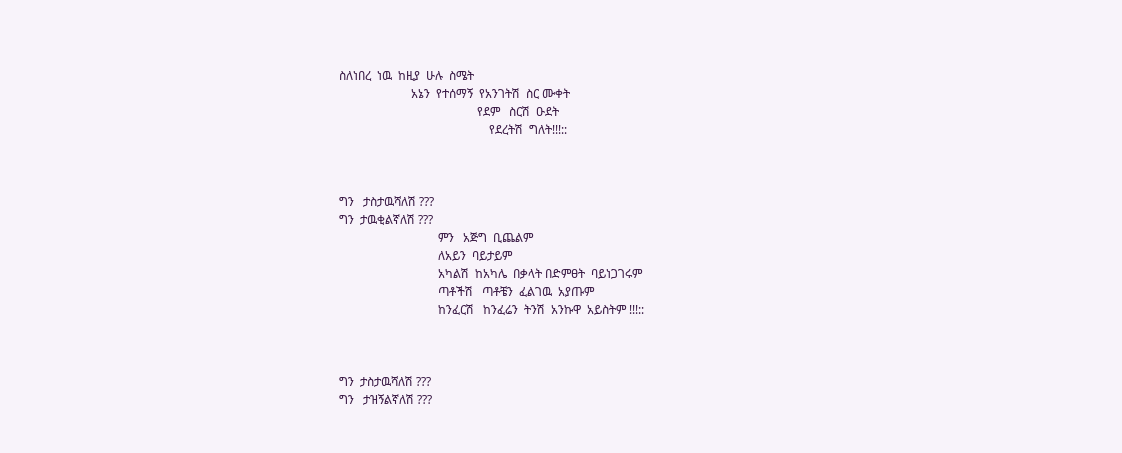ስለነበረ  ነዉ  ከዚያ  ሁሉ  ስሜት
                        አኔን  የተሰማኝ  የአንገትሽ  ስር ሙቀት
                                              የደም   ስርሽ  ዑደት
                                                  የደረትሽ  ግለት!!!::



ግን   ታስታዉሻለሽ ???
ግን  ታዉቂልኛለሽ ???
                                 ምን   አጅግ  ቢጨልም
                                 ለአይን  ባይታይም
                                 አካልሽ  ከአካሌ  በቃላት በድምፀት  ባይነጋገሩም
                                 ጣቶችሽ   ጣቶቼን  ፈልገዉ  አያጡም
                                 ከንፈርሽ   ከንፈሬን  ትንሽ  አንኩዋ  አይስትም !!!::



ግን  ታስታዉሻለሽ ???
ግን   ታዝኝልኛለሽ ???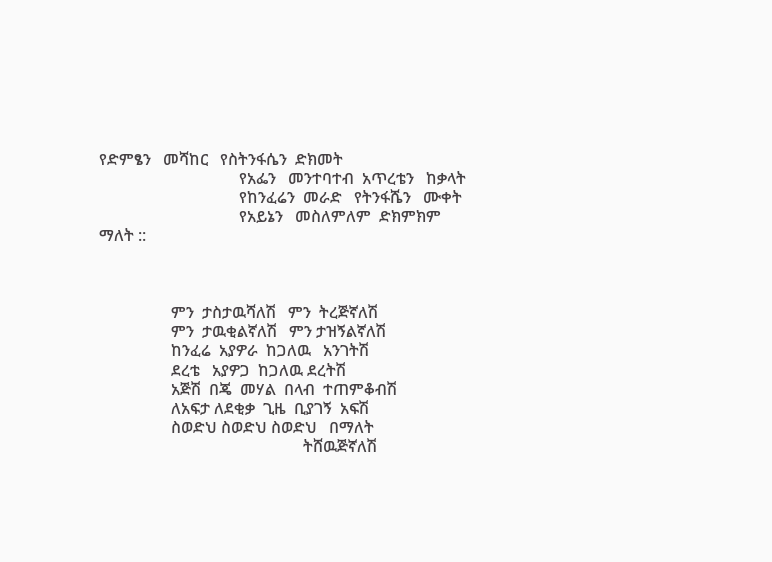የድምፄን   መሻከር   የስትንፋሴን  ድክመት
                                   የአፌን   መንተባተብ  አጥረቴን   ከቃላት
                                   የከንፈሬን  መራድ   የትንፋሼን   ሙቀት
                                   የአይኔን   መስለምለም  ድክምክም  ማለት ::



                  ምን  ታስታዉሻለሽ   ምን  ትረጅኛለሽ
                  ምን  ታዉቂልኛለሽ   ምን ታዝኝልኛለሽ
                  ከንፈሬ  አያዎራ  ከጋለዉ   አንገትሽ
                  ደረቴ   አያዎጋ  ከጋለዉ ደረትሽ
                  አጅሽ  በጄ  መሃል  በላብ  ተጠምቆብሽ
                  ለአፍታ ለደቂቃ  ጊዜ  ቢያገኝ  አፍሽ
                  ስወድህ ስወድህ ስወድህ   በማለት
                                                   ትሸዉጅኛለሽ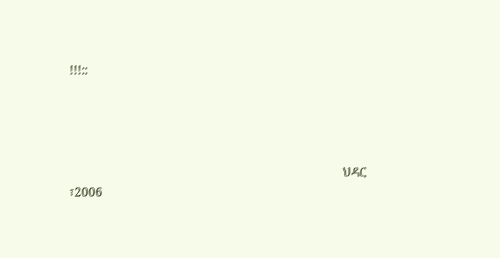!!!::




                                                                                           ህዳር ፣2006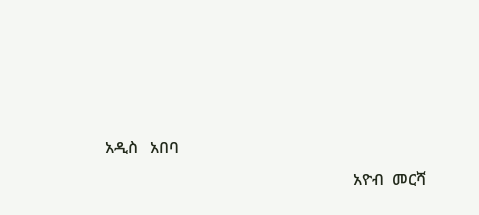አዲስ   አበባ
                                                              አዮብ  መርሻ